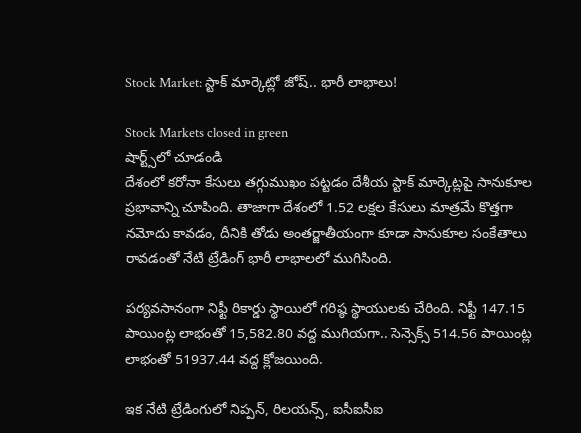Stock Market: స్టాక్ మార్కెట్లో జోష్.. భారీ లాభాలు!

Stock Markets closed in green
షార్ట్స్‌లో చూడండి
దేశంలో కరోనా కేసులు తగ్గుముఖం పట్టడం దేశీయ స్టాక్ మార్కెట్లపై సానుకూల ప్రభావాన్ని చూపింది. తాజాగా దేశంలో 1.52 లక్షల కేసులు మాత్రమే కొత్తగా నమోదు కావడం, దీనికి తోడు అంతర్జాతీయంగా కూడా సానుకూల సంకేతాలు రావడంతో నేటి ట్రేడింగ్ భారీ లాభాలలో ముగిసింది.

పర్యవసానంగా నిఫ్టీ రికార్డు స్థాయిలో గరిష్ఠ స్థాయులకు చేరింది. నిఫ్టీ 147.15 పాయింట్ల లాభంతో 15,582.80 వద్ద ముగియగా.. సెన్సెక్స్ 514.56 పాయింట్ల లాభంతో 51937.44 వద్ద క్లోజయింది.

ఇక నేటి ట్రేడింగులో నిప్పన్, రిలయన్స్, ఐసీఐసీఐ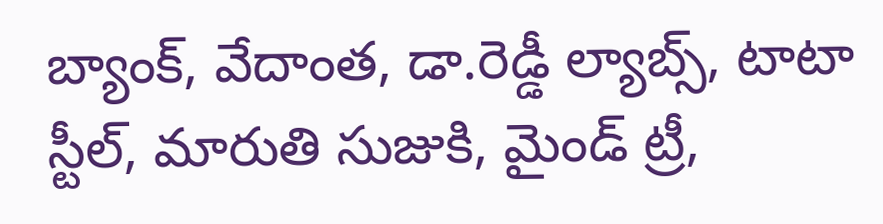బ్యాంక్, వేదాంత, డా.రెడ్డీ ల్యాబ్స్, టాటా స్టీల్, మారుతి సుజుకి, మైండ్ ట్రీ,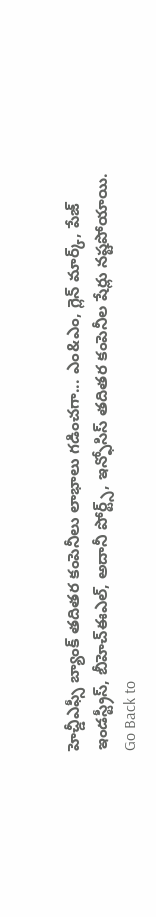హెచ్డీఎఫ్సీ బ్యాంక్ తదితర కంపెనీలు లాభాలు గడించగా... ఎం&ఎం, గ్లెన్ మార్క్, పేజ్ ఇండస్ట్రీస్, బీహెచ్ఈఎల్, అదానీ పోర్ట్స్, ఇన్ఫోసిస్ తదితర కంపెనీల షేర్లు నష్టపోయాయి.
Go Back to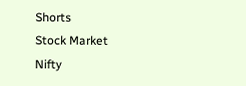Shorts
Stock Market
Nifty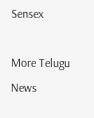Sensex

More Telugu News